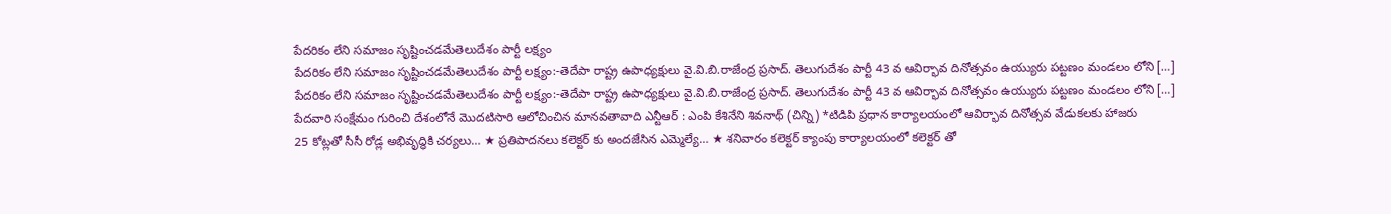పేదరికం లేని సమాజం సృష్టించడమేతెలుదేశం పార్టీ లక్ష్యం
పేదరికం లేని సమాజం సృష్టించడమేతెలుదేశం పార్టీ లక్ష్యం:-తెదేపా రాష్ట్ర ఉపాధ్యక్షులు వై.వి.బి.రాజేంద్ర ప్రసాద్. తెలుగుదేశం పార్టీ 43 వ ఆవిర్భావ దినోత్సవం ఉయ్యురు పట్టణం మండలం లోని […]
పేదరికం లేని సమాజం సృష్టించడమేతెలుదేశం పార్టీ లక్ష్యం:-తెదేపా రాష్ట్ర ఉపాధ్యక్షులు వై.వి.బి.రాజేంద్ర ప్రసాద్. తెలుగుదేశం పార్టీ 43 వ ఆవిర్భావ దినోత్సవం ఉయ్యురు పట్టణం మండలం లోని […]
పేదవారి సంక్షేమం గురించి దేశంలోనే మొదటిసారి ఆలోచించిన మానవతావాది ఎన్టీఆర్ : ఎంపి కేశినేని శివనాథ్ (చిన్ని) *టిడిపి ప్రధాన కార్యాలయంలో ఆవిర్భావ దినోత్సవ వేడుకలకు హాజరు
25 కోట్లతో సీసీ రోడ్ల అభివృద్ధికి చర్యలు… ★ ప్రతిపాదనలు కలెక్టర్ కు అందజేసిన ఎమ్మెల్యే… ★ శనివారం కలెక్టర్ క్యాంపు కార్యాలయంలో కలెక్టర్ తో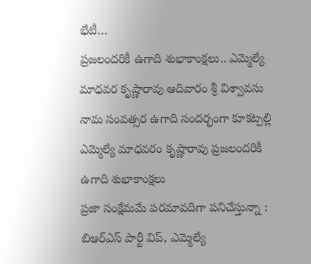భేటీ…
ప్రజలందరికీ ఉగాది శుభాకాంక్షలు.. ఎమ్మెల్యే మాధవర కృష్ణారావు ఆదివారం శ్రీ విశ్వావసు నామ సంవత్సర ఉగాది సందర్భంగా కూకట్పల్లి ఎమ్మెల్యే మాధవరం కృష్ణారావు ప్రజలందరికీ ఉగాది శుభాకాంక్షలు
ప్రజా సంక్షేమమే పరమావదిగా పనిచేస్తున్నా : బిఆర్ఎస్ పార్టీ విప్, ఎమ్మెల్యే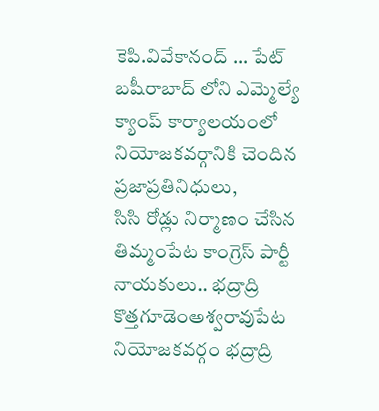కెపి.వివేకానంద్ … పేట్ బషీరాబాద్ లోని ఎమ్మెల్యే క్యాంప్ కార్యాలయంలో నియోజకవర్గానికి చెందిన ప్రజాప్రతినిధులు,
సిసి రోడ్లు నిర్మాణం చేసిన తిమ్మంపేట కాంగ్రెస్ పార్టీ నాయకులు.. భద్రాద్రి కొత్తగూడెంఅశ్వరావుపేట నియోజకవర్గం భద్రాద్రి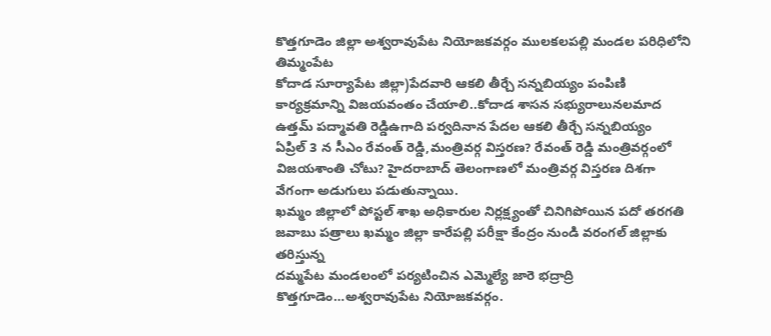కొత్తగూడెం జిల్లా అశ్వరావుపేట నియోజకవర్గం ములకలపల్లి మండల పరిధిలోని తిమ్మంపేట
కోదాడ సూర్యాపేట జిల్లా)పేదవారి ఆకలి తీర్చే సన్నబియ్యం పంపిణి కార్యక్రమాన్ని విజయవంతం చేయాలి..కోదాడ శాసన సభ్యురాలునలమాద ఉత్తమ్ పద్మావతి రెడ్డిఉగాది పర్వదినాన పేదల ఆకలి తీర్చే సన్నబియ్యం
ఏప్రిల్ 3 న సీఎం రేవంత్ రెడ్డి,మంత్రివర్గ విస్తరణ? రేవంత్ రెడ్డి మంత్రివర్గంలో విజయశాంతి చోటు? హైదరాబాద్ తెలంగాణలో మంత్రివర్గ విస్తరణ దిశగా వేగంగా అడుగులు పడుతున్నాయి.
ఖమ్మం జిల్లాలో పోస్టల్ శాఖ అధికారుల నిర్లక్ష్యంతో చినిగిపోయిన పదో తరగతి జవాబు పత్రాలు ఖమ్మం జిల్లా కారేపల్లి పరీక్షా కేంద్రం నుండి వరంగల్ జిల్లాకు తరిస్తున్న
దమ్మపేట మండలంలో పర్యటించిన ఎమ్మెల్యే జారె భద్రాద్రి కొత్తగూడెం…అశ్వరావుపేట నియోజకవర్గం.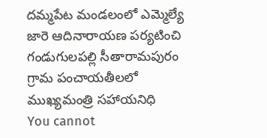దమ్మపేట మండలంలో ఎమ్మెల్యే జారె ఆదినారాయణ పర్యటించి గండుగులపల్లి సీతారామపురం గ్రామ పంచాయతీలలో ముఖ్యమంత్రి సహాయనిధి
You cannot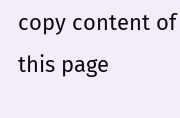copy content of this page